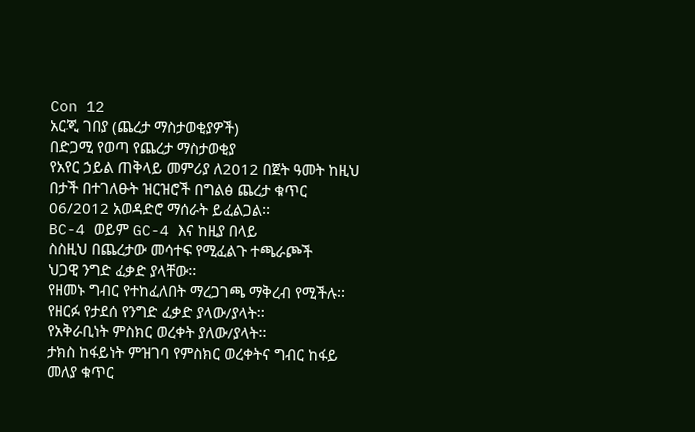Con 12
አርጂ ገበያ (ጨረታ ማስታወቂያዎች)
በድጋሚ የወጣ የጨረታ ማስታወቂያ
የአየር ኃይል ጠቅላይ መምሪያ ለ2012 በጀት ዓመት ከዚህ በታች በተገለፁት ዝርዝሮች በግልፅ ጨረታ ቁጥር 06/2012 አወዳድሮ ማሰራት ይፈልጋል፡፡
BC-4 ወይም GC-4 እና ከዚያ በላይ
ስስዚህ በጨረታው መሳተፍ የሚፈልጉ ተጫራጮች
ህጋዊ ንግድ ፈቃድ ያላቸው፡፡
የዘመኑ ግብር የተከፈለበት ማረጋገጫ ማቅረብ የሚችሉ፡፡
የዘርፉ የታደሰ የንግድ ፈቃድ ያላው/ያላት፡፡
የአቅራቢነት ምስክር ወረቀት ያለው/ያላት፡፡
ታክስ ከፋይነት ምዝገባ የምስክር ወረቀትና ግብር ከፋይ መለያ ቁጥር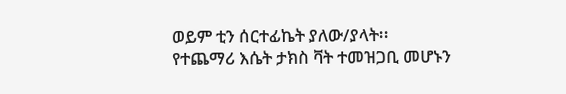ወይም ቲን ሰርተፊኬት ያለው/ያላት፡፡
የተጨማሪ እሴት ታክስ ቫት ተመዝጋቢ መሆኑን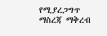የሚያረጋግጥ ማስረጃ ማቅረብ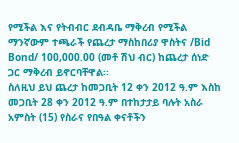የሚችል እና የትብብር ደብዳቤ ማቅረብ የሚችል
ማንኛውም ተጫራች የጨረታ ማስከበሪያ ዋስትና /Bid Bond/ 100,000.00 (መቶ ሽህ ብር) ከጨረታ ሰነድ ጋር ማቅረብ ይኖርባቸዋል፡፡
ስለዚህ ይህ ጨረታ ከመጋቢት 12 ቀን 2012 ዓ.ም እስከ መጋቢት 28 ቀን 2012 ዓ.ም በተከታታይ ባሉት አስራ አምስት (15) የስራና የበዓል ቀናቶችን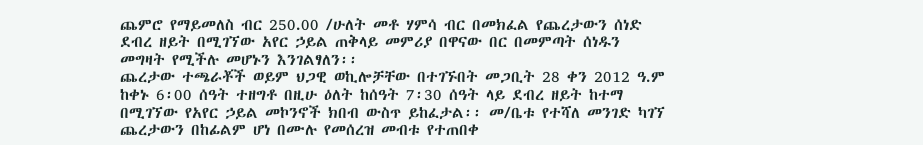ጨምሮ የማይመለስ ብር 250.00 /ሁለት መቶ ሃምሳ ብር በመክፈል የጨረታውን ሰነድ ደብረ ዘይት በሚገኘው አየር ኃይል ጠቅላይ መምሪያ በዋናው በር በመምጣት ሰነዱን መግዛት የሚችሉ መሆኑን እንገልፃለን፡፡
ጨረታው ተጫራቾች ወይም ህጋዊ ወኪሎቻቸው በተገኙበት መጋቢት 28 ቀን 2012 ዓ.ም ከቀኑ 6፡00 ሰዓት ተዘግቶ በዚሁ ዕለት ከሰዓት 7፡30 ሰዓት ላይ ደብረ ዘይት ከተማ በሚገኘው የአየር ኃይል መኮንኖች ክበብ ውስጥ ይከፈታል፡፡ መ/ቤቱ የተሻለ መንገድ ካገኘ ጨረታውን በከፊልም ሆነ በሙሉ የመሰረዝ መብቱ የተጠበቀ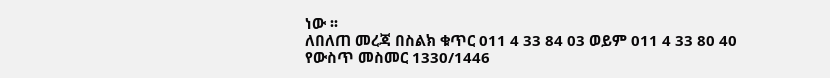ነው ፡፡
ለበለጠ መረጃ በስልክ ቁጥር 011 4 33 84 03 ወይም 011 4 33 80 40 የውስጥ መስመር 1330/1446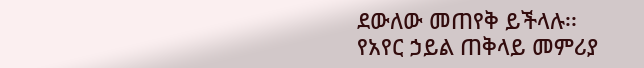ደውለው መጠየቅ ይችላሉ፡፡
የአየር ኃይል ጠቅላይ መምሪያ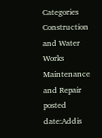Categories
Construction and Water Works Maintenance and Repair
posted date:Addis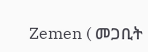Zemen ( መጋቢት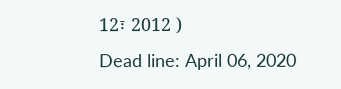12፣ 2012 )
Dead line: April 06, 2020